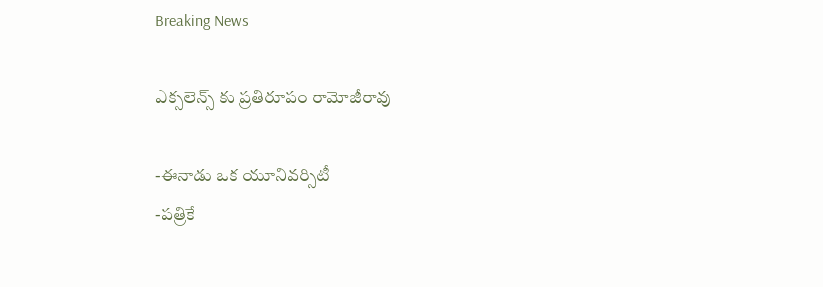Breaking News

ఎక్సలెన్స్ కు ప్రతిరూపం రామోజీరావు

-ఈనాడు ఒక యూనివర్సిటీ
-పత్రికే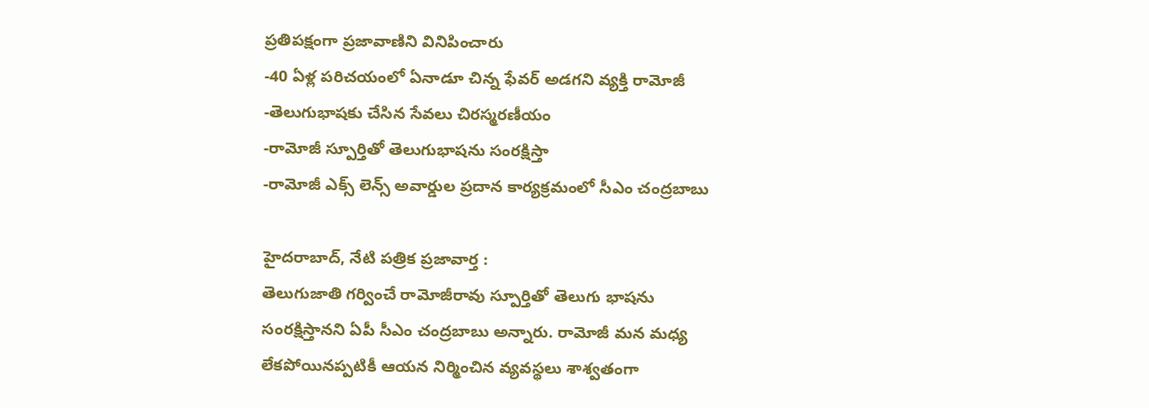ప్రతిపక్షంగా ప్రజావాణిని వినిపించారు
-40 ఏళ్ల పరిచయంలో ఏనాడూ చిన్న ఫేవర్ అడగని వ్యక్తి రామోజీ
-తెలుగుభాషకు చేసిన సేవలు చిరస్మరణీయం
-రామోజీ స్పూర్తితో తెలుగుభాషను సంరక్షిస్తా
-రామోజీ ఎక్స్ లెన్స్ అవార్డుల ప్రదాన కార్యక్రమంలో సీఎం చంద్రబాబు

హైదరాబాద్, నేటి పత్రిక ప్రజావార్త :
తెలుగుజాతి గర్వించే రామోజీరావు స్పూర్తితో తెలుగు భాషను సంరక్షిస్తానని ఏపీ సీఎం చంద్రబాబు అన్నారు. రామోజీ మన మధ్య లేకపోయినప్పటికీ ఆయన నిర్మించిన వ్యవస్థలు శాశ్వతంగా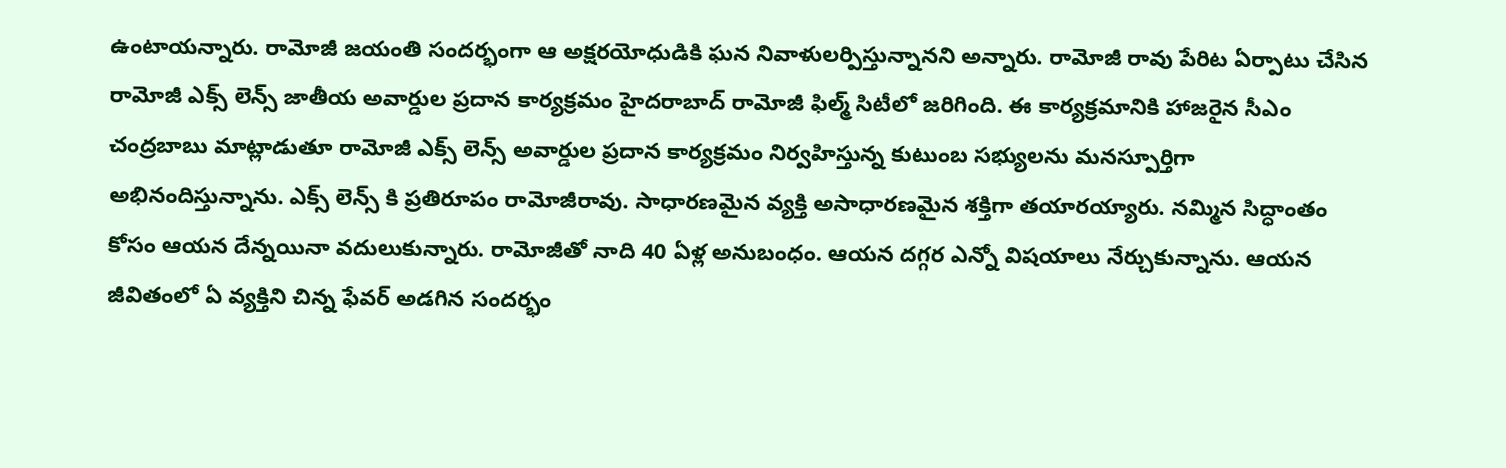ఉంటాయన్నారు. రామోజీ జయంతి సందర్భంగా ఆ అక్షరయోధుడికి ఘన నివాళులర్పిస్తున్నానని అన్నారు. రామోజీ రావు పేరిట ఏర్పాటు చేసిన రామోజీ ఎక్స్ లెన్స్ జాతీయ అవార్డుల ప్రదాన కార్యక్రమం హైదరాబాద్ రామోజీ ఫిల్మ్ సిటీలో జరిగింది. ఈ కార్యక్రమానికి హాజరైన సీఎం చంద్రబాబు మాట్లాడుతూ రామోజీ ఎక్స్ లెన్స్ అవార్డుల ప్రదాన కార్యక్రమం నిర్వహిస్తున్న కుటుంబ సభ్యులను మనస్పూర్తిగా అభినందిస్తున్నాను. ఎక్స్ లెన్స్ కి ప్రతిరూపం రామోజీరావు. సాధారణమైన వ్యక్తి అసాధారణమైన శక్తిగా తయారయ్యారు. నమ్మిన సిద్ధాంతం కోసం ఆయన దేన్నయినా వదులుకున్నారు. రామోజీతో నాది 40 ఏళ్ల అనుబంధం. ఆయన దగ్గర ఎన్నో విషయాలు నేర్చుకున్నాను. ఆయన జీవితంలో ఏ వ్యక్తిని చిన్న ఫేవర్ అడగిన సందర్భం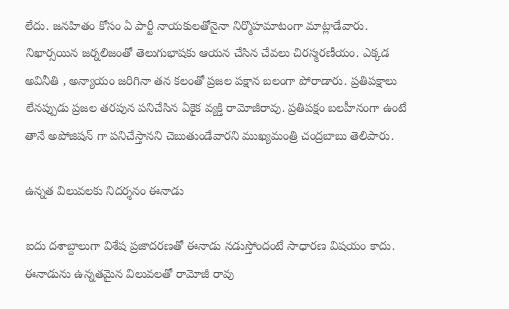లేదు. జనహితం కోసం ఏ పార్టీ నాయకులతోనైనా నిర్మొహమాటంగా మాట్లాడేవారు. నిఖార్సయిన జర్నలిజంతో తెలుగుభాషకు ఆయన చేసిన చేవలు చిరస్మరణీయం. ఎక్కడ అవినీతి , అన్యాయం జరిగినా తన కలంతో ప్రజల పక్షాన బలంగా పోరాడారు. ప్రతిపక్షాలు లేనప్పుడు ప్రజల తరపున పనిచేసిన ఏకైక వ్యక్తి రామోజీరావు. ప్రతిపక్షం బలహీనంగా ఉంటే తానే అపోజిషన్ గా పనిచేస్తానని చెబుతుండేవారని ముఖ్యమంత్రి చంద్రబాబు తెలిపారు.

ఉన్నత విలువలకు నిదర్శనం ఈనాడు

ఐదు దశాబ్దాలుగా విశేష ప్రజాదరణతో ఈనాడు నడుస్తోందంటే సాధారణ విషయం కాదు. ఈనాడును ఉన్నతమైన విలువలతో రామోజీ రావు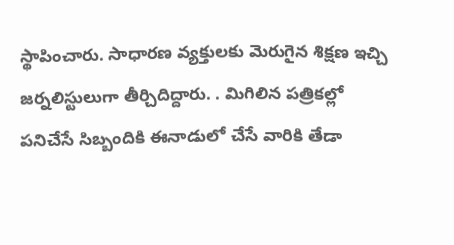స్థాపించారు. సాధారణ వ్యక్తులకు మెరుగైన శిక్షణ ఇచ్చి జర్నలిస్టులుగా తీర్చిదిద్దారు. . మిగిలిన పత్రికల్లో పనిచేసే సిబ్బందికి ఈనాడులో చేసే వారికి తేడా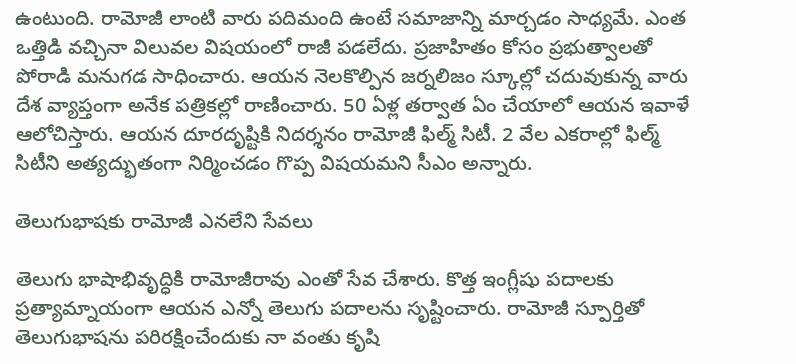ఉంటుంది. రామోజీ లాంటి వారు పదిమంది ఉంటే సమాజాన్ని మార్చడం సాధ్యమే. ఎంత ఒత్తిడి వచ్చినా విలువల విషయంలో రాజీ పడలేదు. ప్రజాహితం కోసం ప్రభుత్వాలతో పోరాడి మనుగడ సాధించారు. ఆయన నెలకొల్పిన జర్నలిజం స్కూల్లో చదువుకున్న వారు దేశ వ్యాప్తంగా అనేక పత్రికల్లో రాణించారు. 50 ఏళ్ల తర్వాత ఏం చేయాలో ఆయన ఇవాళే ఆలోచిస్తారు. ఆయన దూరదృష్టికి నిదర్శనం రామోజీ ఫిల్మ్ సిటీ. 2 వేల ఎకరాల్లో ఫిల్మ్ సిటీని అత్యద్భుతంగా నిర్మించడం గొప్ప విషయమని సీఎం అన్నారు.

తెలుగుభాషకు రామోజీ ఎనలేని సేవలు

తెలుగు భాషాభివృద్ధికి రామోజీరావు ఎంతో సేవ చేశారు. కొత్త ఇంగ్లీషు పదాలకు ప్రత్యామ్నాయంగా ఆయన ఎన్నో తెలుగు పదాలను సృష్టించారు. రామోజీ స్పూర్తితో తెలుగుభాషను పరిరక్షించేందుకు నా వంతు కృషి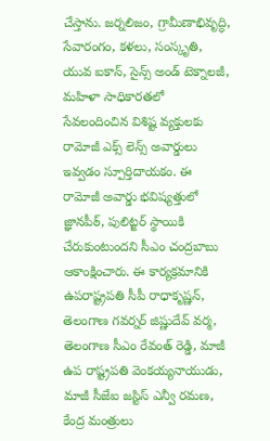చేస్తాను. జర్నలిజం, గ్రామీణాభివృద్ధి, సేవారంగం, కళలు, సంస్కృతి, యువ ఐకాన్, సైన్స్ అండ్ టెక్నాలజీ, మహిళా సాధికారతలో సేవలందించిన విశిష్ట వ్యక్తులకు రామోజీ ఎక్స్ లెన్స్ అవార్డులు ఇవ్వడం స్పూర్తిదాయకం. ఈ రామోజీ అవార్డు భవిష్యత్తులో జ్ఞానపీఠ్, పులిట్జర్ స్థాయికి చేరుకుంటుందని సీఎం చంద్రబాబు ఆకాంక్షించారు. ఈ కార్యక్రమానికి ఉపరాష్ట్రపతి సీపీ రాధాకృష్ణన్, తెలంగాణ గవర్నర్ జిష్ణుదేవ్‌ వర్మ, తెలంగాణ సీఎం రేవంత్‌ రెడ్డి, మాజీ ఉప రాష్ట్రపతి వెంకయ్యనాయుడు, మాజీ సీజేఐ జస్టిస్ ఎన్వీ రమణ, కేంద్ర మంత్రులు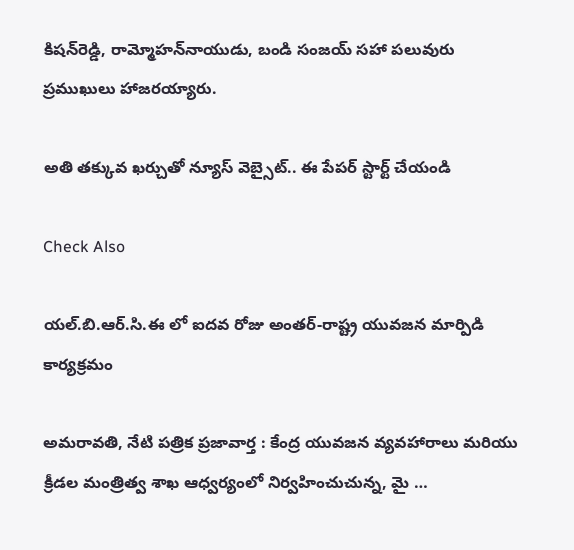కిషన్‌రెడ్డి, రామ్మోహన్‌నాయుడు, బండి సంజయ్ సహా పలువురు ప్రముఖులు హాజరయ్యారు.

అతి తక్కువ ఖర్చుతో న్యూస్ వెబ్సైట్.. ఈ పేపర్ స్టార్ట్ చేయండి

Check Also

యల్.బి.ఆర్.సి.ఈ లో ఐదవ రోజు అంతర్-రాష్ట్ర యువజన మార్పిడి కార్యక్రమం

అమరావతి, నేటి పత్రిక ప్రజావార్త : కేంద్ర యువజన వ్యవహారాలు మరియు క్రీడల మంత్రిత్వ శాఖ ఆధ్వర్యంలో నిర్వహించుచున్న, మై …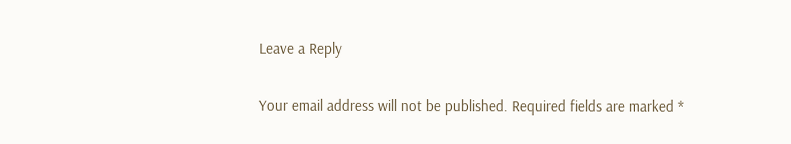Leave a Reply

Your email address will not be published. Required fields are marked *